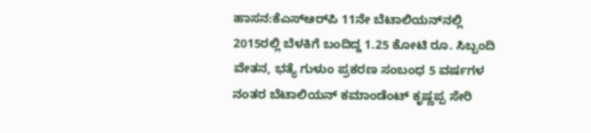ಹಾಸನ:ಕೆಎಸ್‌ಆರ್‌ಪಿ 11ನೇ ಬೆಟಾಲಿಯನ್‌ನಲ್ಲಿ 2015ರಲ್ಲಿ ಬೆಳಕಿಗೆ ಬಂದಿದ್ದ 1.25 ಕೋಟಿ ರೂ. ಸಿಬ್ಬಂದಿ ವೇತನ, ಭತ್ಯೆ ಗುಳುಂ ಪ್ರಕರಣ ಸಂಬಂಧ 5 ವರ್ಷಗಳ ನಂತರ ಬೆಟಾಲಿಯನ್ ಕಮಾಂಡೆಂಟ್ ಕೃಷ್ಣಪ್ಪ ಸೇರಿ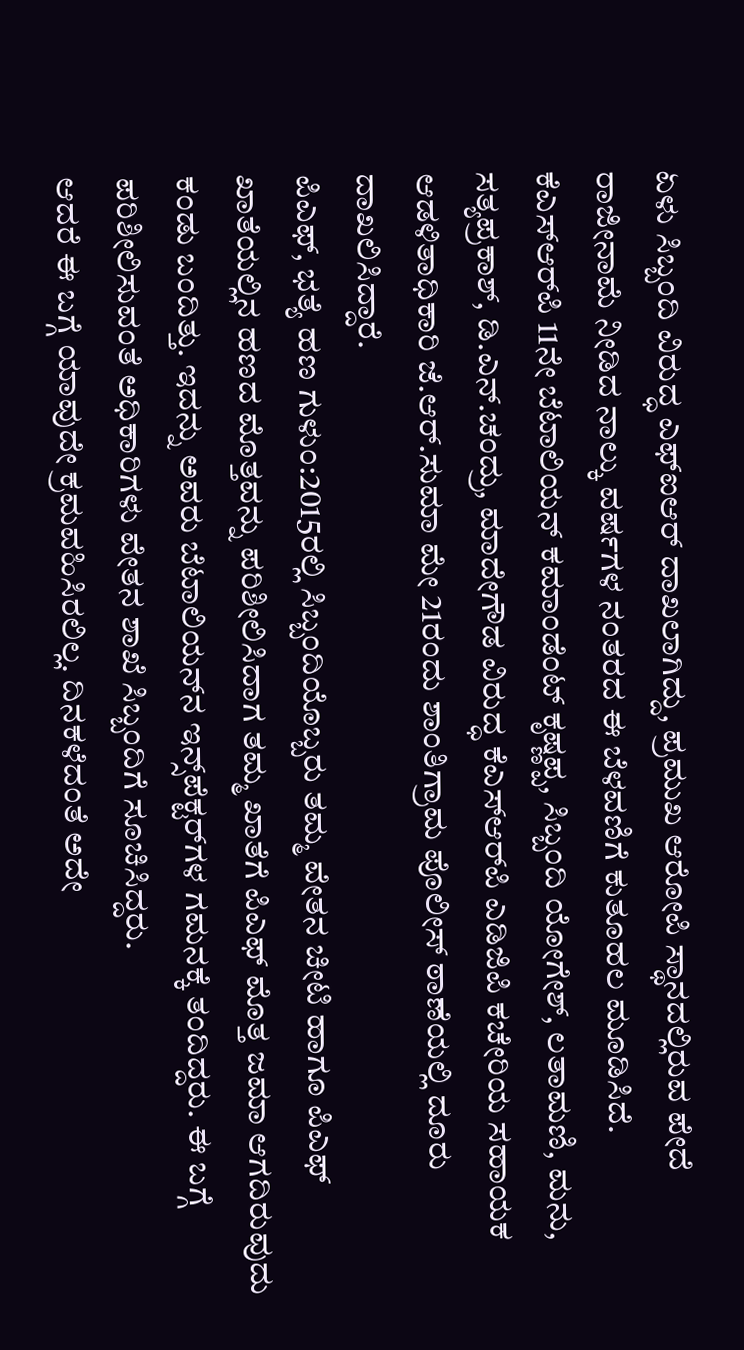ಏಳು ಸಿಬ್ಬಂದಿ ವಿರುದ್ಧ ಎಫ್‌ಐಆರ್ ದಾಖಲಾಗಿದ್ದು, ಪ್ರಮುಖ ಆರೋಪಿ ಸ್ಥಾನದಲ್ಲಿರುವ ಪೇದೆ ರಾಜೀನಾಮೆ ನೀಡಿದ ನಾಲ್ಕು ವರ್ಷಗಳ ನಂತರದ ಈ ಬೆಳವಣಿಗೆ ಕುತೂಹಲ ಮೂಡಿಸಿದೆ.
ಕೆಎಸ್‌ಆರ್‌ಪಿ 11ನೇ ಬೆಟಾಲಿಯನ್ ಕಮಾಂಡೆಂಟ್ ಕೃಷ್ಣಪ್ಪ, ಸಿಬ್ಬಂದಿ ಯೋಗೇಶ್, ಲತಾಮಣಿ, ಮನು, ಸತ್ಯಪ್ರಕಾಶ್, ಡಿ.ಎನ್.ಚಂದ್ರು, ಮಾದೇಗೌಡ ವಿರುದ್ಧ ಕೆಎಸ್‌ಆರ್‌ಪಿ ಎಡಿಜಿಪಿ ಕಚೇರಿಯ ಸಹಾಯಕ ಆಡಳಿತಾಧಿಕಾರಿ ಜೆ.ಆರ್.ಸುಮಾ ಮೇ 21ರಂದು ಶಾಂತಿಗ್ರಾಮ ಪೊಲೀಸ್ ಠಾಣೆಯಲ್ಲಿ ದೂರು ದಾಖಲಿಸಿದ್ದಾರೆ.
ಪಿಎಫ್, ಭತ್ಯೆ ಹಣ ಗುಳುಂ:2015ರಲ್ಲಿ ಸಿಬ್ಬಂದಿಯೊಬ್ಬರು ತಮ್ಮ ವೇತನ ಚೀಟಿ ಹಾಗೂ ಪಿಎಫ್ ಖಾತೆಯಲ್ಲಿನ ಹಣದ ಮೊತ್ತವನ್ನು ಪರಿಶೀಲಿಸಿದಾಗ ತಮ್ಮ ಖಾತೆಗೆ ಪಿಎಫ್ ಮೊತ್ತ ಜಮಾ ಆಗದಿರುವುದು ಕಂಡು ಬಂದಿತ್ತು. ಇದನ್ನು ಅವರು ಬೆಟಾಲಿಯನ್‌ನ ಇನ್ಸ್‌ಪೆಕ್ಟರ್‌ಗಳ ಗಮನಕ್ಕೆ ತಂದಿದ್ದರು. ಈ ಬಗ್ಗೆ ಪರಿಶೀಲಿಸುವಂತೆ ಅಧಿಕಾರಿಗಳು ವೇತನ ಶಾಖೆ ಸಿಬ್ಬಂದಿಗೆ ಸೂಚಿಸಿದ್ದರು.
ಆದರೆ ಈ ಬಗ್ಗೆ ಯಾವುದೇ ಕ್ರಮವಹಿಸಿರಲಿಲ್ಲ. ದಿನಕಳೆದಂತೆ ಅದೇ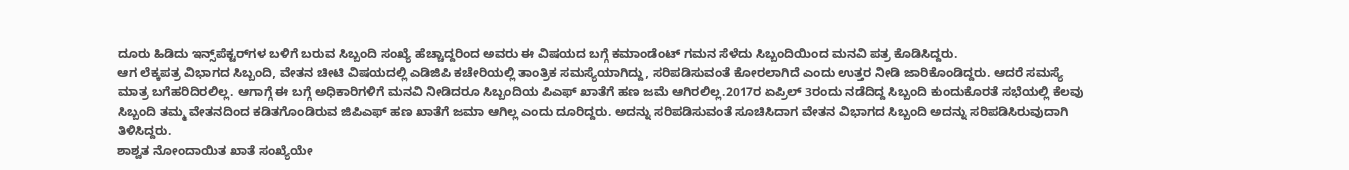ದೂರು ಹಿಡಿದು ಇನ್ಸ್‌ಪೆಕ್ಟರ್‌ಗಳ ಬಳಿಗೆ ಬರುವ ಸಿಬ್ಬಂದಿ ಸಂಖ್ಯೆ ಹೆಚ್ಚಾದ್ದರಿಂದ ಅವರು ಈ ವಿಷಯದ ಬಗ್ಗೆ ಕಮಾಂಡೆಂಟ್ ಗಮನ ಸೆಳೆದು ಸಿಬ್ಬಂದಿಯಿಂದ ಮನವಿ ಪತ್ರ ಕೊಡಿಸಿದ್ದರು.
ಆಗ ಲೆಕ್ಕಪತ್ರ ವಿಭಾಗದ ಸಿಬ್ಬಂದಿ, ವೇತನ ಚೀಟಿ ವಿಷಯದಲ್ಲಿ ಎಡಿಜಿಪಿ ಕಚೇರಿಯಲ್ಲಿ ತಾಂತ್ರಿಕ ಸಮಸ್ಯೆಯಾಗಿದ್ದು, ಸರಿಪಡಿಸುವಂತೆ ಕೋರಲಾಗಿದೆ ಎಂದು ಉತ್ತರ ನೀಡಿ ಜಾರಿಕೊಂಡಿದ್ದರು. ಆದರೆ ಸಮಸ್ಯೆ ಮಾತ್ರ ಬಗೆಹರಿದಿರಲಿಲ್ಲ. ಆಗಾಗ್ಗೆ ಈ ಬಗ್ಗೆ ಅಧಿಕಾರಿಗಳಿಗೆ ಮನವಿ ನೀಡಿದರೂ ಸಿಬ್ಬಂದಿಯ ಪಿಎಫ್ ಖಾತೆಗೆ ಹಣ ಜಮೆ ಆಗಿರಲಿಲ್ಲ.2017ರ ಏಪ್ರಿಲ್ 3ರಂದು ನಡೆದಿದ್ದ ಸಿಬ್ಬಂದಿ ಕುಂದುಕೊರತೆ ಸಭೆಯಲ್ಲಿ ಕೆಲವು ಸಿಬ್ಬಂದಿ ತಮ್ಮ ವೇತನದಿಂದ ಕಡಿತಗೊಂಡಿರುವ ಜಿಪಿಎಫ್ ಹಣ ಖಾತೆಗೆ ಜಮಾ ಆಗಿಲ್ಲ ಎಂದು ದೂರಿದ್ದರು. ಅದನ್ನು ಸರಿಪಡಿಸುವಂತೆ ಸೂಚಿಸಿದಾಗ ವೇತನ ವಿಭಾಗದ ಸಿಬ್ಬಂದಿ ಅದನ್ನು ಸರಿಪಡಿಸಿರುವುದಾಗಿ ತಿಳಿಸಿದ್ದರು.
ಶಾಶ್ವತ ನೋಂದಾಯಿತ ಖಾತೆ ಸಂಖ್ಯೆಯೇ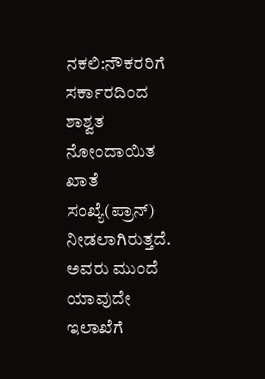ನಕಲಿ:ನೌಕರರಿಗೆ ಸರ್ಕಾರದಿಂದ ಶಾಶ್ವತ ನೋಂದಾಯಿತ ಖಾತೆ ಸಂಖ್ಯೆ(ಪ್ರಾನ್) ನೀಡಲಾಗಿರುತ್ತದೆ. ಅವರು ಮುಂದೆ ಯಾವುದೇ ಇಲಾಖೆಗೆ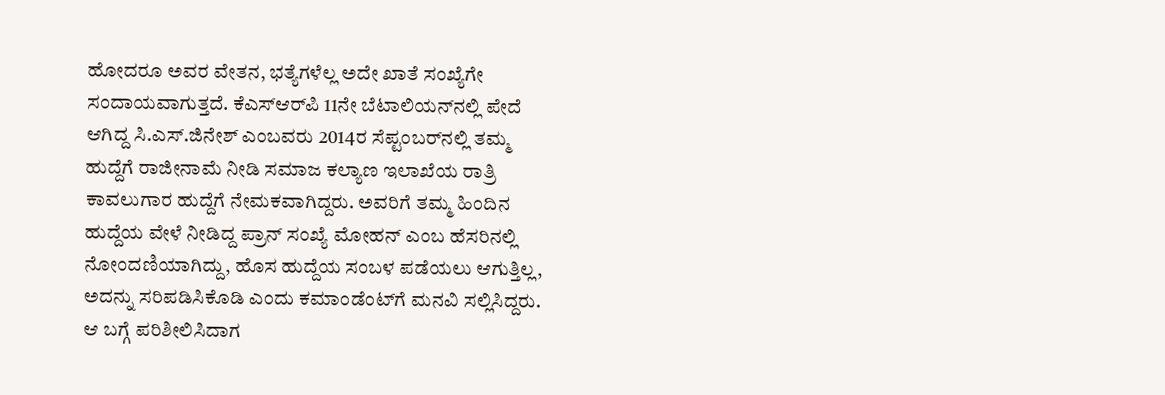ಹೋದರೂ ಅವರ ವೇತನ, ಭತ್ಯೆಗಳೆಲ್ಲ ಅದೇ ಖಾತೆ ಸಂಖ್ಯೆಗೇ ಸಂದಾಯವಾಗುತ್ತದೆ. ಕೆಎಸ್‌ಆರ್‌ಪಿ 11ನೇ ಬೆಟಾಲಿಯನ್‌ನಲ್ಲಿ ಪೇದೆ ಆಗಿದ್ದ ಸಿ.ಎಸ್.ಜಿನೇಶ್ ಎಂಬವರು 2014ರ ಸೆಪ್ಟಂಬರ್‌ನಲ್ಲಿ ತಮ್ಮ ಹುದ್ದೆಗೆ ರಾಜೀನಾಮೆ ನೀಡಿ ಸಮಾಜ ಕಲ್ಯಾಣ ಇಲಾಖೆಯ ರಾತ್ರಿ ಕಾವಲುಗಾರ ಹುದ್ದೆಗೆ ನೇಮಕವಾಗಿದ್ದರು. ಅವರಿಗೆ ತಮ್ಮ ಹಿಂದಿನ ಹುದ್ದೆಯ ವೇಳೆ ನೀಡಿದ್ದ ಪ್ರಾನ್ ಸಂಖ್ಯೆ ಮೋಹನ್ ಎಂಬ ಹೆಸರಿನಲ್ಲಿ ನೋಂದಣಿಯಾಗಿದ್ದು, ಹೊಸ ಹುದ್ದೆಯ ಸಂಬಳ ಪಡೆಯಲು ಆಗುತ್ತಿಲ್ಲ, ಅದನ್ನು ಸರಿಪಡಿಸಿಕೊಡಿ ಎಂದು ಕಮಾಂಡೆಂಟ್‌ಗೆ ಮನವಿ ಸಲ್ಲಿಸಿದ್ದರು.
ಆ ಬಗ್ಗೆ ಪರಿಶೀಲಿಸಿದಾಗ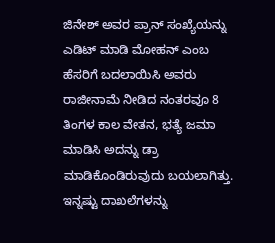ಜಿನೇಶ್ ಅವರ ಪ್ರಾನ್ ಸಂಖ್ಯೆಯನ್ನು ಎಡಿಟ್ ಮಾಡಿ ಮೋಹನ್ ಎಂಬ ಹೆಸರಿಗೆ ಬದಲಾಯಿಸಿ ಅವರು ರಾಜೀನಾಮೆ ನೀಡಿದ ನಂತರವೂ 8 ತಿಂಗಳ ಕಾಲ ವೇತನ, ಭತ್ಯೆ ಜಮಾ ಮಾಡಿಸಿ ಅದನ್ನು ಡ್ರಾ ಮಾಡಿಕೊಂಡಿರುವುದು ಬಯಲಾಗಿತ್ತು. ಇನ್ನಷ್ಟು ದಾಖಲೆಗಳನ್ನು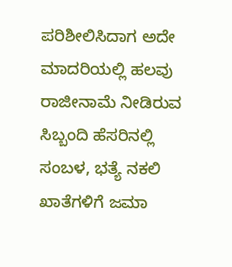ಪರಿಶೀಲಿಸಿದಾಗ ಅದೇ ಮಾದರಿಯಲ್ಲಿ ಹಲವು ರಾಜೀನಾಮೆ ನೀಡಿರುವ ಸಿಬ್ಬಂದಿ ಹೆಸರಿನಲ್ಲಿ ಸಂಬಳ, ಭತ್ಯೆ ನಕಲಿ ಖಾತೆಗಳಿಗೆ ಜಮಾ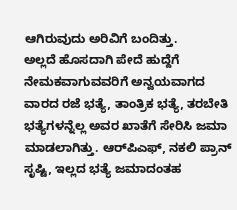ಆಗಿರುವುದು ಅರಿವಿಗೆ ಬಂದಿತ್ತು.
ಅಲ್ಲದೆ ಹೊಸದಾಗಿ ಪೇದೆ ಹುದ್ದೆಗೆ ನೇಮಕವಾಗುವವರಿಗೆ ಅನ್ವಯವಾಗದ ವಾರದ ರಜೆ ಭತ್ಯೆ, ತಾಂತ್ರಿಕ ಭತ್ಯೆ, ತರಬೇತಿ ಭತ್ಯೆಗಳನ್ನೆಲ್ಲ ಅವರ ಖಾತೆಗೆ ಸೇರಿಸಿ ಜಮಾ ಮಾಡಲಾಗಿತ್ತು. ಆರ್‌ಪಿಎಫ್, ನಕಲಿ ಪ್ರಾನ್ ಸೃಷ್ಟಿ, ಇಲ್ಲದ ಭತ್ಯೆ ಜಮಾದಂತಹ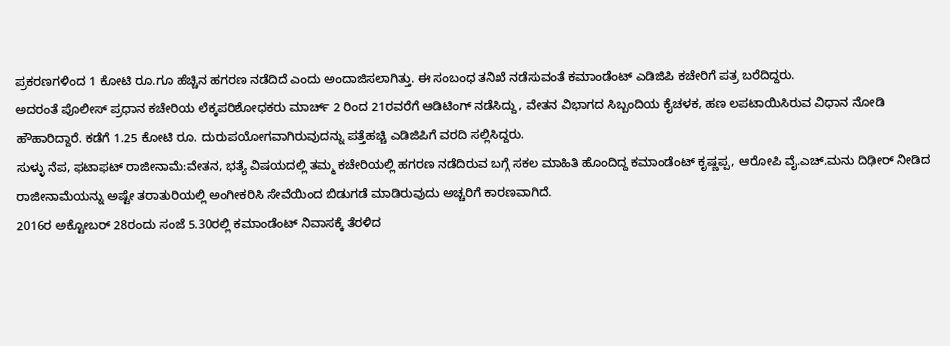ಪ್ರಕರಣಗಳಿಂದ 1 ಕೋಟಿ ರೂ.ಗೂ ಹೆಚ್ಚಿನ ಹಗರಣ ನಡೆದಿದೆ ಎಂದು ಅಂದಾಜಿಸಲಾಗಿತ್ತು. ಈ ಸಂಬಂಧ ತನಿಖೆ ನಡೆಸುವಂತೆ ಕಮಾಂಡೆಂಟ್ ಎಡಿಜಿಪಿ ಕಚೇರಿಗೆ ಪತ್ರ ಬರೆದಿದ್ದರು.
ಅದರಂತೆ ಪೊಲೀಸ್ ಪ್ರಧಾನ ಕಚೇರಿಯ ಲೆಕ್ಕಪರಿಶೋಧಕರು ಮಾರ್ಚ್ 2 ರಿಂದ 21ರವರೆಗೆ ಆಡಿಟಿಂಗ್ ನಡೆಸಿದ್ದು, ವೇತನ ವಿಭಾಗದ ಸಿಬ್ಬಂದಿಯ ಕೈಚಳಕ, ಹಣ ಲಪಟಾಯಿಸಿರುವ ವಿಧಾನ ನೋಡಿ ಹೌಹಾರಿದ್ದಾರೆ. ಕಡೆಗೆ 1.25 ಕೋಟಿ ರೂ. ದುರುಪಯೋಗವಾಗಿರುವುದನ್ನು ಪತ್ತೆಹಚ್ಚಿ ಎಡಿಜಿಪಿಗೆ ವರದಿ ಸಲ್ಲಿಸಿದ್ದರು.
ಸುಳ್ಳು ನೆಪ, ಫಟಾಫಟ್ ರಾಜೀನಾಮೆ:ವೇತನ, ಭತ್ಯೆ ವಿಷಯದಲ್ಲಿ ತಮ್ಮ ಕಚೇರಿಯಲ್ಲಿ ಹಗರಣ ನಡೆದಿರುವ ಬಗ್ಗೆ ಸಕಲ ಮಾಹಿತಿ ಹೊಂದಿದ್ದ ಕಮಾಂಡೆಂಟ್ ಕೃಷ್ಣಪ್ಪ, ಆರೋಪಿ ವೈ.ಎಚ್.ಮನು ದಿಢೀರ್ ನೀಡಿದ ರಾಜೀನಾಮೆಯನ್ನು ಅಷ್ಟೇ ತರಾತುರಿಯಲ್ಲಿ ಅಂಗೀಕರಿಸಿ ಸೇವೆಯಿಂದ ಬಿಡುಗಡೆ ಮಾಡಿರುವುದು ಅಚ್ಚರಿಗೆ ಕಾರಣವಾಗಿದೆ.
2016ರ ಅಕ್ಟೋಬರ್ 28ರಂದು ಸಂಜೆ 5.30ರಲ್ಲಿ ಕಮಾಂಡೆಂಟ್ ನಿವಾಸಕ್ಕೆ ತೆರಳಿದ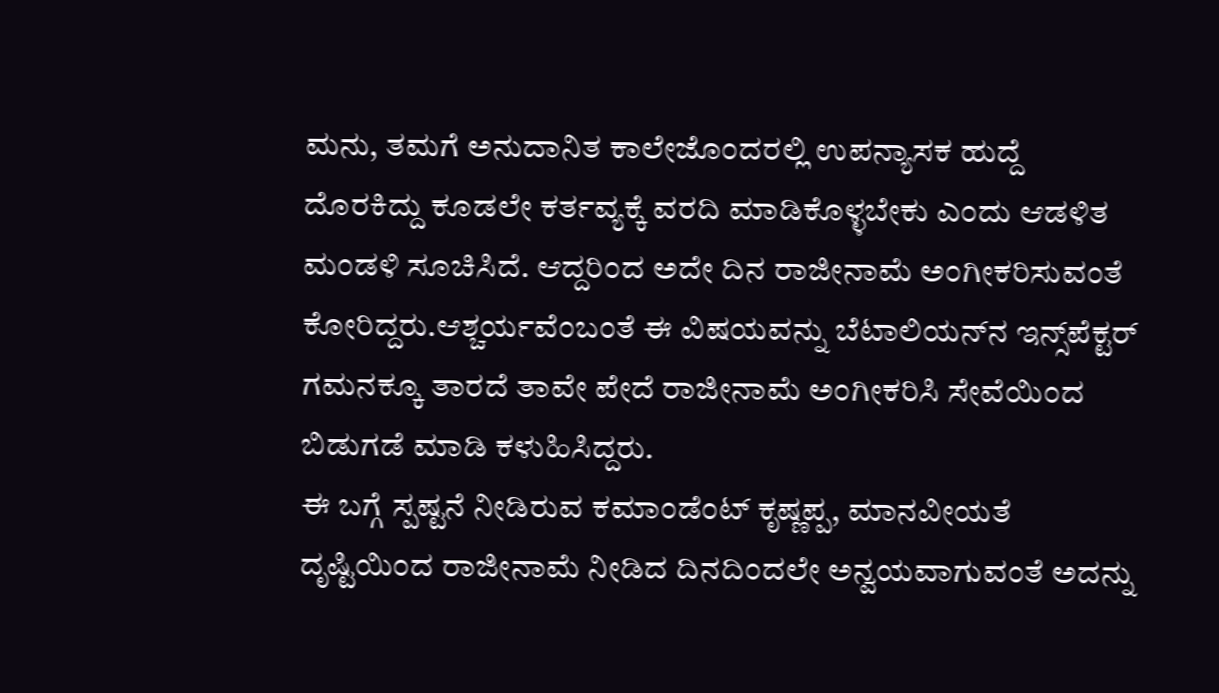ಮನು, ತಮಗೆ ಅನುದಾನಿತ ಕಾಲೇಜೊಂದರಲ್ಲಿ ಉಪನ್ಯಾಸಕ ಹುದ್ದೆ ದೊರಕಿದ್ದು ಕೂಡಲೇ ಕರ್ತವ್ಯಕ್ಕೆ ವರದಿ ಮಾಡಿಕೊಳ್ಳಬೇಕು ಎಂದು ಆಡಳಿತ ಮಂಡಳಿ ಸೂಚಿಸಿದೆ. ಆದ್ದರಿಂದ ಅದೇ ದಿನ ರಾಜೀನಾಮೆ ಅಂಗೀಕರಿಸುವಂತೆ ಕೋರಿದ್ದರು.ಆಶ್ಚರ್ಯವೆಂಬಂತೆ ಈ ವಿಷಯವನ್ನು ಬೆಟಾಲಿಯನ್‌ನ ಇನ್ಸ್‌ಪೆಕ್ಟರ್ ಗಮನಕ್ಕೂ ತಾರದೆ ತಾವೇ ಪೇದೆ ರಾಜೀನಾಮೆ ಅಂಗೀಕರಿಸಿ ಸೇವೆಯಿಂದ ಬಿಡುಗಡೆ ಮಾಡಿ ಕಳುಹಿಸಿದ್ದರು.
ಈ ಬಗ್ಗೆ ಸ್ಪಷ್ಟನೆ ನೀಡಿರುವ ಕಮಾಂಡೆಂಟ್ ಕೃಷ್ಣಪ್ಪ, ಮಾನವೀಯತೆ ದೃಷ್ಟಿಯಿಂದ ರಾಜೀನಾಮೆ ನೀಡಿದ ದಿನದಿಂದಲೇ ಅನ್ವಯವಾಗುವಂತೆ ಅದನ್ನು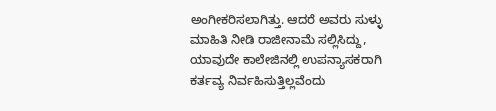ಅಂಗೀಕರಿಸಲಾಗಿತ್ತು. ಆದರೆ ಅವರು ಸುಳ್ಳು ಮಾಹಿತಿ ನೀಡಿ ರಾಜೀನಾಮೆ ಸಲ್ಲಿಸಿದ್ದು, ಯಾವುದೇ ಕಾಲೇಜಿನಲ್ಲಿ ಉಪನ್ಯಾಸಕರಾಗಿ ಕರ್ತವ್ಯ ನಿರ್ವಹಿಸುತ್ತಿಲ್ಲವೆಂದು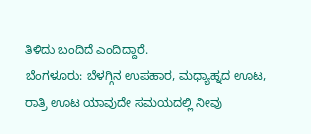ತಿಳಿದು ಬಂದಿದೆ ಎಂದಿದ್ದಾರೆ.
ಬೆಂಗಳೂರು: ಬೆಳಗ್ಗಿನ ಉಪಹಾರ, ಮಧ್ಯಾಹ್ನದ ಊಟ, ರಾತ್ರಿ ಊಟ ಯಾವುದೇ ಸಮಯದಲ್ಲಿ ನೀವು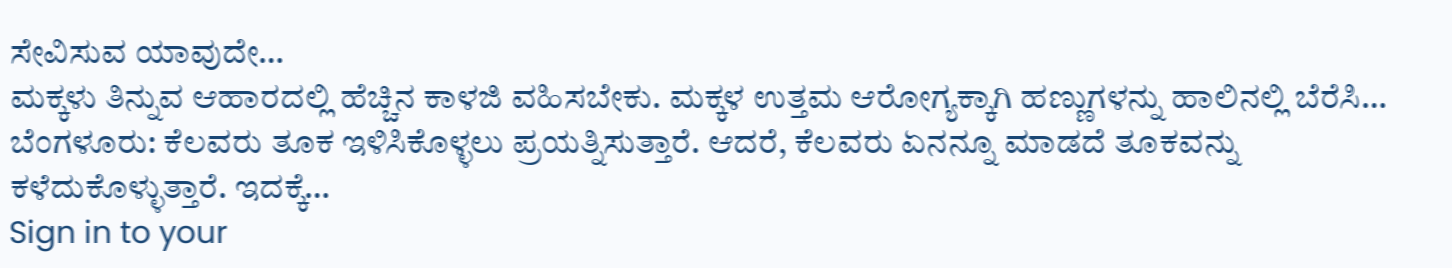ಸೇವಿಸುವ ಯಾವುದೇ…
ಮಕ್ಕಳು ತಿನ್ನುವ ಆಹಾರದಲ್ಲಿ ಹೆಚ್ಚಿನ ಕಾಳಜಿ ವಹಿಸಬೇಕು. ಮಕ್ಕಳ ಉತ್ತಮ ಆರೋಗ್ಯಕ್ಕಾಗಿ ಹಣ್ಣುಗಳನ್ನು ಹಾಲಿನಲ್ಲಿ ಬೆರೆಸಿ…
ಬೆಂಗಳೂರು: ಕೆಲವರು ತೂಕ ಇಳಿಸಿಕೊಳ್ಳಲು ಪ್ರಯತ್ನಿಸುತ್ತಾರೆ. ಆದರೆ, ಕೆಲವರು ಏನನ್ನೂ ಮಾಡದೆ ತೂಕವನ್ನು ಕಳೆದುಕೊಳ್ಳುತ್ತಾರೆ. ಇದಕ್ಕೆ…
Sign in to your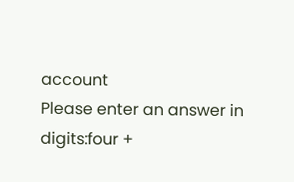account
Please enter an answer in digits:four +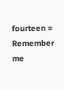fourteen =
Remember me